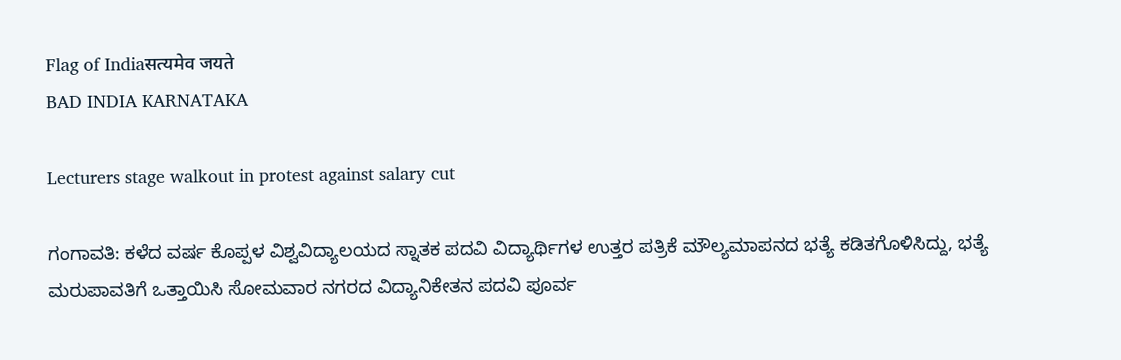Flag of Indiaसत्यमेव जयते
BAD INDIA KARNATAKA

Lecturers stage walkout in protest against salary cut

ಗಂಗಾವತಿ: ಕಳೆದ ವರ್ಷ ಕೊಪ್ಪಳ ವಿಶ್ವವಿದ್ಯಾಲಯದ ಸ್ನಾತಕ ಪದವಿ ವಿದ್ಯಾರ್ಥಿಗಳ ಉತ್ತರ ಪತ್ರಿಕೆ ಮೌಲ್ಯಮಾಪನದ ಭತ್ಯೆ ಕಡಿತಗೊಳಿಸಿದ್ದು, ಭತ್ಯೆ ಮರುಪಾವತಿಗೆ ಒತ್ತಾಯಿಸಿ ಸೋಮವಾರ ನಗರದ ವಿದ್ಯಾನಿಕೇತನ ಪದವಿ ಪೂರ್ವ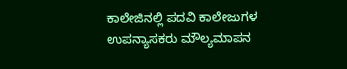ಕಾಲೇಜಿನಲ್ಲಿ ಪದವಿ ಕಾಲೇಜುಗಳ ಉಪನ್ಯಾಸಕರು ಮೌಲ್ಯಮಾಪನ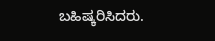ಬಹಿಷ್ಕರಿಸಿದರು.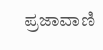ಪ್ರಜಾವಾಣಿ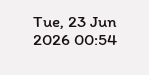Tue, 23 Jun 2026 00:54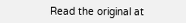Read the original at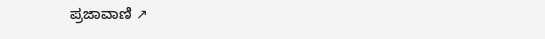ಪ್ರಜಾವಾಣಿ ↗